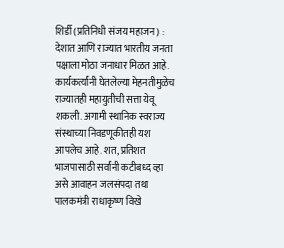शिर्डी (प्रतिनिधी संजय महाजन) : देशात आणि राज्यात भारतीय जनता पक्षाला मोठा जनाधार मिळत आहे. कार्यकर्त्यांनी घेतलेल्या मेहनतीमुळेच राज्यातही महायुतीची सत्ता येवू शकली. अगामी स्थानिक स्वराज्य संस्थाच्या निवडणूकीतही यश आपलेच आहे. शत, प्रतिशत भाजपासाठी सर्वांनी कटीबध्द व्हा असे आवाहन जलसंपदा तथा पालकमंत्री राधाकृष्ण विखे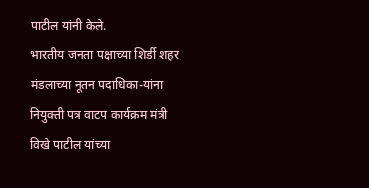पाटील यांनी केले.
भारतीय जनता पक्षाच्या शिर्डी शहर मंडलाच्या नूतन पदाधिका-यांना नियुक्ती पत्र वाटप कार्यक्रम मंत्री विखे पाटील यांच्या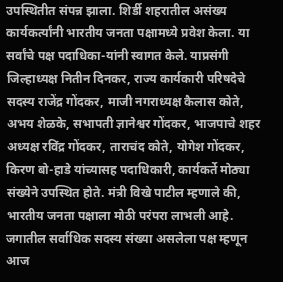उपस्थितीत संपन्न झाला. शिर्डी शहरातील असंख्य कार्यकर्त्यांनी भारतीय जनता पक्षामध्ये प्रवेश केला. या सर्वांचे पक्ष पदाधिका-यांनी स्वागत केले. याप्रसंगी जिल्हाध्यक्ष नितीन दिनकर, राज्य कार्यकारी परिषदेचे सदस्य राजेंद्र गोंदकर, माजी नगराध्यक्ष कैलास कोते, अभय शेळके, सभापती ज्ञानेश्वर गोंदकर, भाजपाचे शहर अध्यक्ष रविंद्र गोंदकर, ताराचंद कोते, योगेश गोंदकर, किरण बो-हाडे यांच्यासह पदाधिकारी, कार्यकर्ते मोठ्या संख्येने उपस्थित होते. मंत्री विखे पाटील म्हणाले की, भारतीय जनता पक्षाला मोठी परंपरा लाभली आहे. जगातील सर्वाधिक सदस्य संख्या असलेला पक्ष म्हणून आज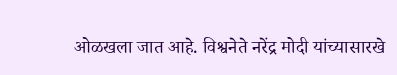ओळखला जात आहे. विश्वनेते नरेंद्र मोदी यांच्यासारखे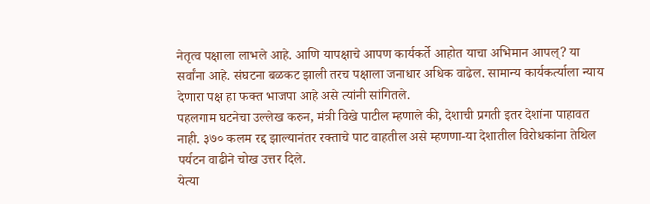नेतृत्व पक्षाला लाभले आहे. आणि यापक्षाचे आपण कार्यकर्ते आहोत याचा अभिमान आपल्? या सर्वांना आहे. संघटना बळकट झाली तरच पक्षाला जनाधार अधिक वाढेल. सामान्य कार्यकर्त्याला न्याय देणारा पक्ष हा फक्त भाजपा आहे असे त्यांनी सांगितले.
पहलगाम घटनेचा उल्लेख करुन, मंत्री विखे पाटील म्हणाले की, देशाची प्रगती इतर देशांना पाहावत नाही. ३७० कलम रद्द झाल्यानंतर रक्ताचे पाट वाहतील असे म्हणणा-या देशातील विरोधकांना तेथिल पर्यटन वाढीने चोख उत्तर दिले.
येत्या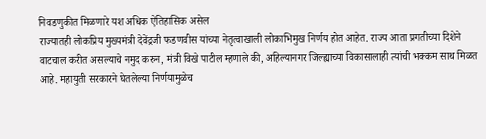निवडणुकीत मिळणारे यश अधिक ऐतिहासिक असेल
राज्यातही लोकप्रिय मुख्यमंत्री देवेंद्रजी फडणवीस यांच्या नेतृत्वाखाली लोकाभिमुख निर्णय होत आहेत. राज्य आता प्रगतीच्या दिशेने वाटचाल करीत असल्याचे नमुद करुन, मंत्री विखे पाटील म्हणाले की, अहिल्यानगर जिल्ह्याच्या विकासालाही त्यांची भक्कम साथ मिळत आहे. महायुती सरकारने घेतलेल्या निर्णयामुळेच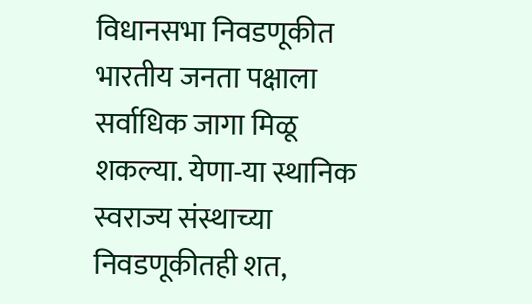विधानसभा निवडणूकीत भारतीय जनता पक्षाला सर्वाधिक जागा मिळू शकल्या. येणा-या स्थानिक स्वराज्य संस्थाच्या निवडणूकीतही शत,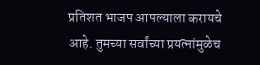प्रतिशत भाजप आपल्याला करायचे आहे. तुमच्या सर्वांच्या प्रयत्नांमुळेच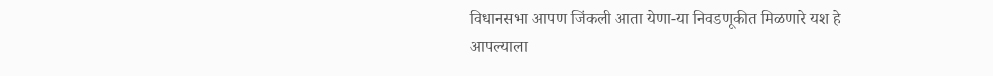विधानसभा आपण जिंकली आता येणा-या निवडणूकीत मिळणारे यश हे आपल्याला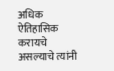अधिक ऐतिहासिक करायचे असल्याचे त्यांनी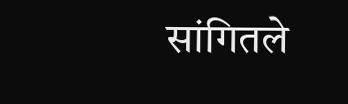सांगितले